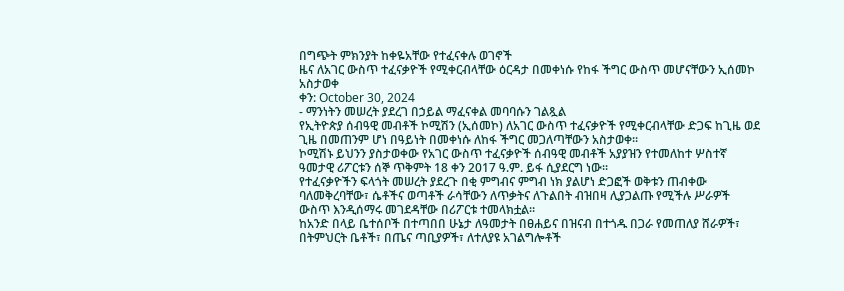በግጭት ምክንያት ከቀዬአቸው የተፈናቀሉ ወገኖች
ዜና ለአገር ውስጥ ተፈናቃዮች የሚቀርብላቸው ዕርዳታ በመቀነሱ የከፋ ችግር ውስጥ መሆናቸውን ኢሰመኮ አስታወቀ
ቀን: October 30, 2024
- ማንነትን መሠረት ያደረገ በኃይል ማፈናቀል መባባሱን ገልጿል
የኢትዮጵያ ሰብዓዊ መብቶች ኮሚሽን (ኢሰመኮ) ለአገር ውስጥ ተፈናቃዮች የሚቀርብላቸው ድጋፍ ከጊዜ ወደ ጊዜ በመጠንም ሆነ በዓይነት በመቀነሱ ለከፋ ችግር መጋለጣቸውን አስታወቀ፡፡
ኮሚሽኑ ይህንን ያስታወቀው የአገር ውስጥ ተፈናቃዮች ሰብዓዊ መብቶች አያያዝን የተመለከተ ሦስተኛ ዓመታዊ ሪፖርቱን ሰኞ ጥቅምት 18 ቀን 2017 ዓ.ም. ይፋ ሲያደርግ ነው፡፡
የተፈናቃዮችን ፍላጎት መሠረት ያደረጉ በቂ ምግብና ምግብ ነክ ያልሆነ ድጋፎች ወቅቱን ጠብቀው ባለመቅረባቸው፣ ሴቶችና ወጣቶች ራሳቸውን ለጥቃትና ለጉልበት ብዝበዛ ሊያጋልጡ የሚችሉ ሥራዎች ውስጥ እንዲሰማሩ መገደዳቸው በሪፖርቱ ተመላክቷል፡፡
ከአንድ በላይ ቤተሰቦች በተጣበበ ሁኔታ ለዓመታት በፀሐይና በዝናብ በተጎዱ በጋራ የመጠለያ ሸራዎች፣ በትምህርት ቤቶች፣ በጤና ጣቢያዎች፣ ለተለያዩ አገልግሎቶች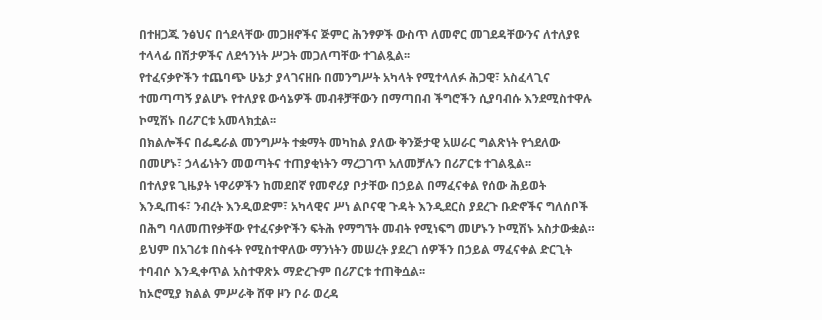በተዘጋጁ ንፅህና በጎደላቸው መጋዘኖችና ጅምር ሕንፃዎች ውስጥ ለመኖር መገደዳቸውንና ለተለያዩ ተላላፊ በሽታዎችና ለደኅንነት ሥጋት መጋለጣቸው ተገልጿል፡፡
የተፈናቃዮችን ተጨባጭ ሁኔታ ያላገናዘቡ በመንግሥት አካላት የሚተላለፉ ሕጋዊ፣ አስፈላጊና ተመጣጣኝ ያልሆኑ የተለያዩ ውሳኔዎች መብቶቻቸውን በማጣበብ ችግሮችን ሲያባብሱ እንደሚስተዋሉ ኮሚሽኑ በሪፖርቱ አመላክቷል፡፡
በክልሎችና በፌዴራል መንግሥት ተቋማት መካከል ያለው ቅንጅታዊ አሠራር ግልጽነት የጎደለው በመሆኑ፣ ኃላፊነትን መወጣትና ተጠያቂነትን ማረጋገጥ አለመቻሉን በሪፖርቱ ተገልጿል፡፡
በተለያዩ ጊዜያት ነዋሪዎችን ከመደበኛ የመኖሪያ ቦታቸው በኃይል በማፈናቀል የሰው ሕይወት እንዲጠፋ፣ ንብረት እንዲወድም፣ አካላዊና ሥነ ልቦናዊ ጉዳት እንዲደርስ ያደረጉ ቡድኖችና ግለሰቦች በሕግ ባለመጠየቃቸው የተፈናቃዮችን ፍትሕ የማግኘት መብት የሚነፍግ መሆኑን ኮሚሽኑ አስታውቋል። ይህም በአገሪቱ በስፋት የሚስተዋለው ማንነትን መሠረት ያደረገ ሰዎችን በኃይል ማፈናቀል ድርጊት ተባብሶ እንዲቀጥል አስተዋጽኦ ማድረጉም በሪፖርቱ ተጠቅሷል፡፡
ከኦሮሚያ ክልል ምሥራቅ ሸዋ ዞን ቦራ ወረዳ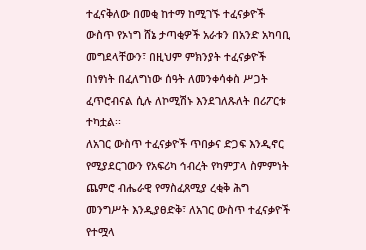ተፈናቅለው በመቂ ከተማ ከሚገኙ ተፈናቃዮች ውስጥ የኦነግ ሸኔ ታጣቂዎች አራቱን በአንድ አካባቢ መግደላቸውን፣ በዚህም ምክንያት ተፈናቃዮች በነፃነት በፈለግነው ሰዓት ለመንቀሳቀስ ሥጋት ፈጥሮብናል ሲሉ ለኮሚሽኑ እንደገለጹለት በሪፖርቱ ተካቷል፡፡
ለአገር ውስጥ ተፈናቃዮች ጥበቃና ድጋፍ እንዲኖር የሚያደርገውን የአፍሪካ ኅብረት የካምፓላ ስምምነት ጨምሮ ብሔራዊ የማስፈጸሚያ ረቂቅ ሕግ መንግሥት እንዲያፀድቅ፣ ለአገር ውስጥ ተፈናቃዮች የተሟላ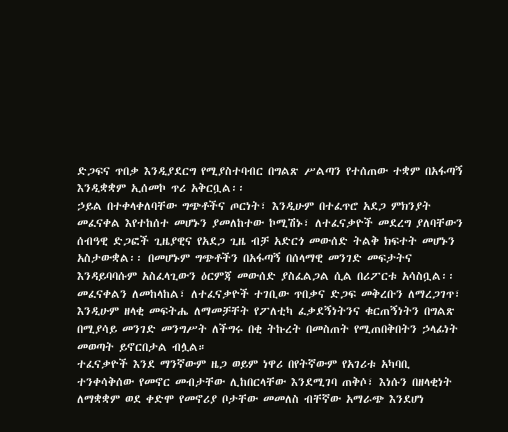ድጋፍና ጥበቃ እንዲያደርግ የሚያስተባብር በግልጽ ሥልጣን የተሰጠው ተቋም በአፋጣኝ እንዲቋቋም ኢሰመኮ ጥሪ አቅርቧል፡፡
ኃይል በተቀላቀለባቸው ግጭቶችና ጦርነት፣ እንዲሁም በተፈጥሮ አደጋ ምክንያት መፈናቀል እየተከሰተ መሆኑን ያመለከተው ኮሚሽኑ፣ ለተፈናቃዮች መደረግ ያለባቸውን ሰብዓዊ ድጋፎች ጊዜያዊና የአደጋ ጊዜ ብቻ አድርጎ መውሰድ ትልቅ ክፍተት መሆኑን አስታውቋል፡፡ በመሆኑም ግጭቶችን በአፋጣኝ በሰላማዊ መንገድ መፍታትና እንዳይባባሱም አስፈላጊውን ዕርምጃ መውሰድ ያስፈልጋል ሲል በሪፖርቱ አሳስቧል፡፡
መፈናቀልን ለመከላከል፣ ለተፈናቃዮች ተገቢው ጥበቃና ድጋፍ መቅረቡን ለማረጋገጥ፣ እንዲሁም ዘላቂ መፍትሔ ለማመቻቸት የፖለቲካ ፈቃደኝነትንና ቁርጠኝነትን በግልጽ በሚያሳይ መንገድ መንግሥት ለችግሩ በቂ ትኩረት በመስጠት የሚጠበቅበትን ኃላፊነት መወጣት ይኖርበታል ብሏል።
ተፈናቃዮች እንደ ማንኛውም ዜጋ ወይም ነዋሪ በየትኛውም የአገሪቱ አካባቢ ተንቀሳቅሰው የመኖር መብታቸው ሊከበርላቸው እንደሚገባ ጠቅሶ፣ እነሱን በዘላቂነት ለማቋቋም ወደ ቀድሞ የመኖሪያ ቦታቸው መመለስ ብቸኛው አማራጭ እንደሆነ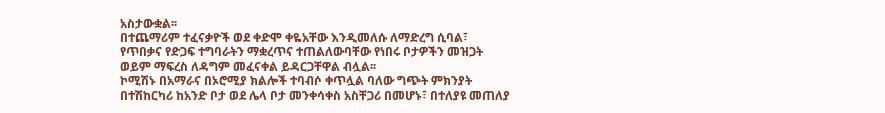አስታውቋል፡፡
በተጨማሪም ተፈናቃዮች ወደ ቀድሞ ቀዬአቸው እንዲመለሱ ለማድረግ ሲባል፣ የጥበቃና የድጋፍ ተግባራትን ማቋረጥና ተጠልለውባቸው የነበሩ ቦታዎችን መዝጋት ወይም ማፍረስ ለዳግም መፈናቀል ይዳርጋቸዋል ብሏል፡፡
ኮሚሽኑ በአማራና በኦሮሚያ ክልሎች ተባብሶ ቀጥሏል ባለው ግጭት ምክንያት በተሽከርካሪ ከአንድ ቦታ ወደ ሌላ ቦታ መንቀሳቀስ አስቸጋሪ በመሆኑ፣ በተለያዩ መጠለያ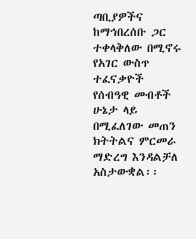ጣቢያዎችና ከማኅበረሰቡ ጋር ተቀላቅለው በሚኖሩ የአገር ውስጥ ተፈናቃዮች የሰብዓዊ መብቶች ሁኔታ ላይ በሚፈለገው መጠን ክትትልና ምርመራ ማድረግ እንዳልቻለ አስታውቋል፡፡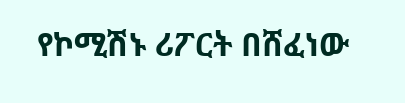የኮሚሽኑ ሪፖርት በሸፈነው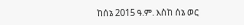ከሰኔ 2015 ዓ.ም. እስከ ሰኔ ወር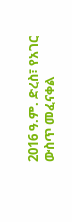2016 ዓ.ም. ድረስ፣ የአገር ውስጥ መፈናቀል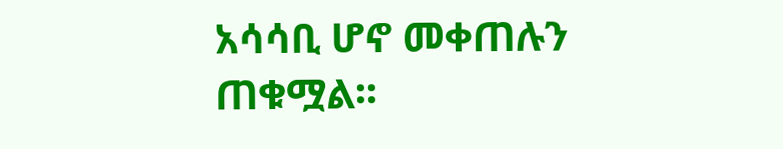አሳሳቢ ሆኖ መቀጠሉን ጠቁሟል፡፡